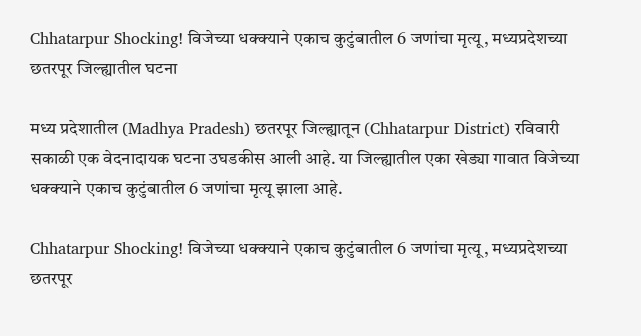Chhatarpur Shocking! विजेच्या धक्क्याने एकाच कुटुंबातील 6 जणांचा मृत्यू, मध्यप्रदेशच्या छतरपूर जिल्ह्यातील घटना

मध्य प्रदेशातील (Madhya Pradesh) छतरपूर जिल्ह्यातून (Chhatarpur District) रविवारी सकाळी एक वेदनादायक घटना उघडकीस आली आहे. या जिल्ह्यातील एका खेड्या गावात विजेच्या धक्क्याने एकाच कुटुंबातील 6 जणांचा मृत्यू झाला आहे.

Chhatarpur Shocking! विजेच्या धक्क्याने एकाच कुटुंबातील 6 जणांचा मृत्यू, मध्यप्रदेशच्या छतरपूर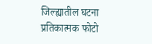जिल्ह्यातील घटना
प्रतिकात्मक फोटो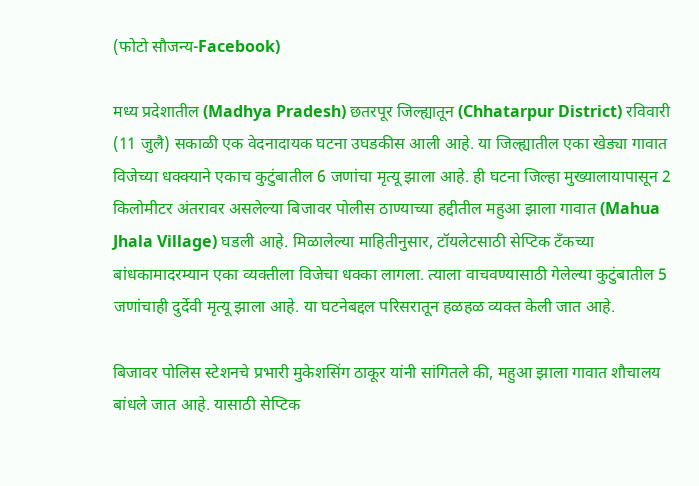(फोटो सौजन्य-Facebook)

मध्य प्रदेशातील (Madhya Pradesh) छतरपूर जिल्ह्यातून (Chhatarpur District) रविवारी (11 जुलै) सकाळी एक वेदनादायक घटना उघडकीस आली आहे. या जिल्ह्यातील एका खेड्या गावात विजेच्या धक्क्याने एकाच कुटुंबातील 6 जणांचा मृत्यू झाला आहे. ही घटना जिल्हा मुख्यालायापासून 2 किलोमीटर अंतरावर असलेल्या बिजावर पोलीस ठाण्याच्या हद्दीतील महुआ झाला गावात (Mahua Jhala Village) घडली आहे. मिळालेल्या माहितीनुसार, टॉयलेटसाठी सेप्टिक टँकच्या बांधकामादरम्यान एका व्यक्तीला विजेचा धक्का लागला. त्याला वाचवण्यासाठी गेलेल्या कुटुंबातील 5 जणांचाही दुर्देवी मृत्यू झाला आहे. या घटनेबद्दल परिसरातून हळहळ व्यक्त केली जात आहे.

बिजावर पोलिस स्टेशनचे प्रभारी मुकेशसिंग ठाकूर यांनी सांगितले की, महुआ झाला गावात शौचालय बांधले जात आहे. यासाठी सेप्टिक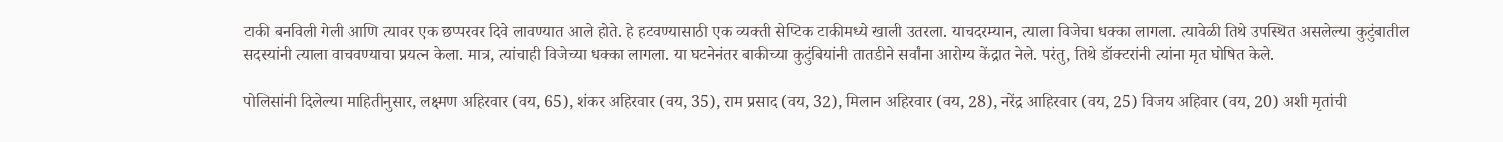टाकी बनविली गेली आणि त्यावर एक छप्परवर दिवे लावण्यात आले होते. हे हटवण्यासाठी एक व्यक्ती सेप्टिक टाकीमध्ये खाली उतरला. याचदरम्यान, त्याला विजेचा धक्का लागला. त्यावेळी तिथे उपस्थित असलेल्या कुटुंबातील सदस्यांनी त्याला वाचवण्याचा प्रयत्न केला. मात्र, त्यांचाही विजेच्या धक्का लागला. या घटनेनंतर बाकीच्या कुटुंबियांनी तातडीने सर्वांना आरोग्य केंद्रात नेले. परंतु, तिथे डॉक्टरांनी त्यांना मृत घोषित केले.

पोलिसांनी दिलेल्या माहितीनुसार, लक्ष्मण अहिरवार (वय, 65), शंकर अहिरवार (वय, 35), राम प्रसाद (वय, 32), मिलान अहिरवार (वय, 28), नरेंद्र आहिरवार (वय, 25) विजय अहिवार (वय, 20) अशी मृतांची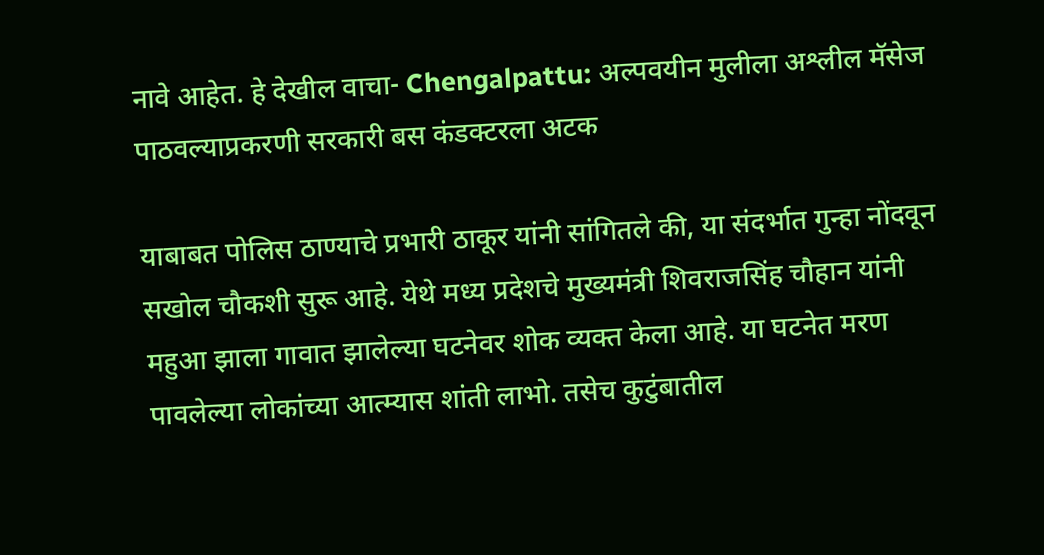नावे आहेत. हे देखील वाचा- Chengalpattu: अल्पवयीन मुलीला अश्लील मॅसेज पाठवल्याप्रकरणी सरकारी बस कंडक्टरला अटक

याबाबत पोलिस ठाण्याचे प्रभारी ठाकूर यांनी सांगितले की, या संदर्भात गुन्हा नोंदवून सखोल चौकशी सुरू आहे. येथे मध्य प्रदेशचे मुख्यमंत्री शिवराजसिंह चौहान यांनी महुआ झाला गावात झालेल्या घटनेवर शोक व्यक्त केला आहे. या घटनेत मरण पावलेल्या लोकांच्या आत्म्यास शांती लाभो. तसेच कुटुंबातील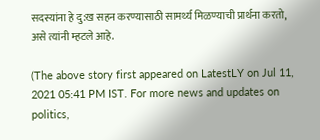सदस्यांना हे दु:ख सहन करण्यासाठी सामर्थ्य मिळण्याची प्रार्थना करतो, असे त्यांनी म्हटले आहे.

(The above story first appeared on LatestLY on Jul 11, 2021 05:41 PM IST. For more news and updates on politics,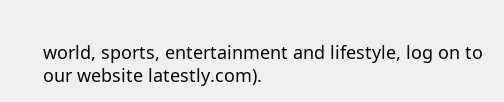world, sports, entertainment and lifestyle, log on to our website latestly.com).